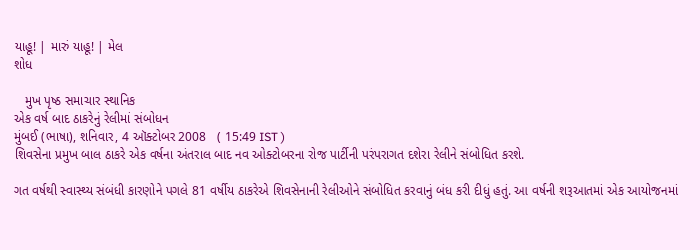યાહૂ! | મારું યાહૂ! | મેલ
શોધ

   મુખ પૃષ્ઠ સમાચાર સ્થાનિક
એક વર્ષ બાદ ઠાકરેનું રેલીમાં સંબોધન
મુંબઈ (ભાષા), શનિવાર, 4 ઑક્ટોબર 2008   ( 15:49 IST )
શિવસેના પ્રમુખ બાલ ઠાકરે એક વર્ષના અંતરાલ બાદ નવ ઓક્ટોબરના રોજ પાર્ટીની પરંપરાગત દશેરા રેલીને સંબોધિત કરશે.

ગત વર્ષથી સ્વાસ્થ્ય સંબંધી કારણોને પગલે 81 વર્ષીય ઠાકરેએ શિવસેનાની રેલીઓને સંબોધિત કરવાનું બંધ કરી દીધું હતું. આ વર્ષની શરૂઆતમાં એક આયોજનમાં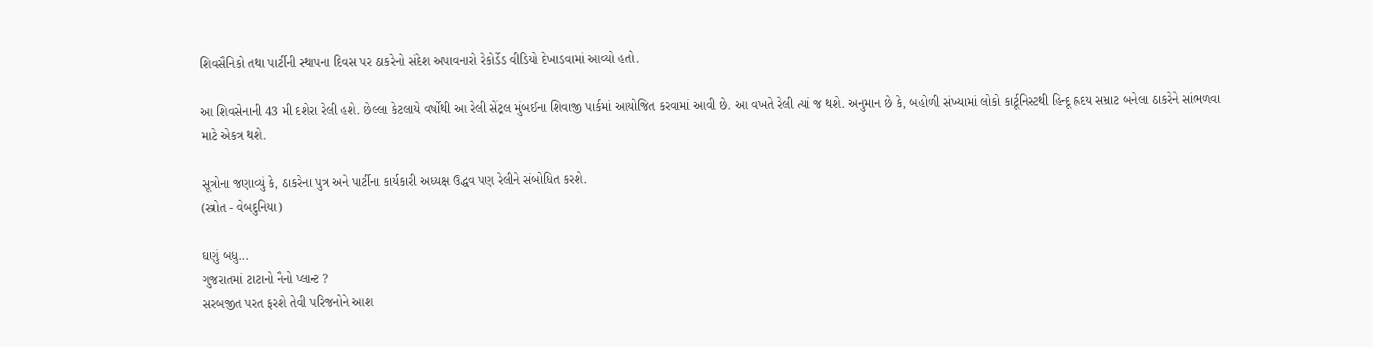શિવસૈનિકો તથા પાર્ટીની સ્થાપના દિવસ પર ઠાકરેનો સંદેશ અપાવનારો રેકોર્ડેડ વીડિયો દેખાડવામાં આવ્યો હતો.

આ શિવસેનાની 43 મી દશેરા રેલી હશે. છેલ્લા કેટલાયે વર્ષોથી આ રેલી સેંટ્રલ મુંબઈના શિવાજી પાર્કમાં આયોજિત કરવામાં આવી છે. આ વખતે રેલી ત્યાં જ થશે. અનુમાન છે કે, બહોળી સંખ્યામાં લોકો કાર્ટૂનિસ્ટથી હિન્દૂ હ્રદય સમ્રાટ બનેલા ઠાકરેને સાંભળવા માટે એકત્ર થશે.

સૂત્રોના જણાવ્યું કે, ઠાકરેના પુત્ર અને પાર્ટીના કાર્યકારી અધ્યક્ષ ઉદ્ધવ પણ રેલીને સંબોધિત કરશે.
(સ્ત્રોત - વેબદુનિયા)

ઘણું બધુ...
ગુજરાતમાં ટાટાનો નૈનો પ્લાન્ટ ?
સરબજીત પરત ફરશે તેવી પરિજનોને આશ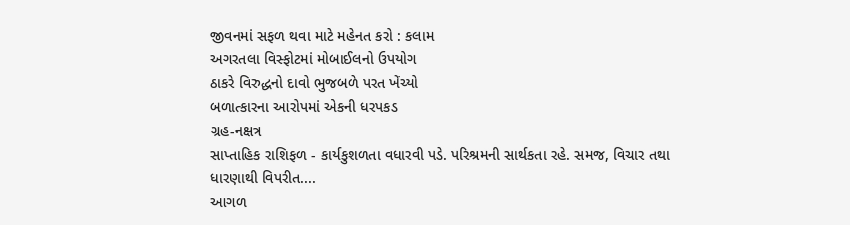જીવનમાં સફળ થવા માટે મહેનત કરો : કલામ
અગરતલા વિસ્ફોટમાં મોબાઈલનો ઉપયોગ
ઠાકરે વિરુદ્ધનો દાવો ભુજબળે પરત ખેંચ્યો
બળાત્કારના આરોપમાં એકની ધરપકડ
ગ્રહ-નક્ષત્ર
સાપ્તાહિક રાશિફળ - કાર્યકુશળતા વધારવી પડે. પરિશ્રમની સાર્થકતા રહે. સમજ, વિચાર તથા ધારણાથી વિપરીત....
આગળ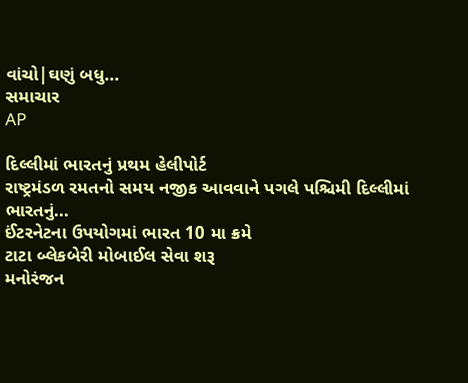વાંચો|ઘણું બધુ...
સમાચાર
AP

દિલ્લીમાં ભારતનું પ્રથમ હેલીપોર્ટ
રાષ્ટ્રમંડળ રમતનો સમય નજીક આવવાને પગલે પશ્ચિમી દિલ્લીમાં ભારતનું...
ઈંટરનેટના ઉપયોગમાં ભારત 10 મા ક્રમે
ટાટા બ્લેકબેરી મોબાઈલ સેવા શરૂ
મનોરંજન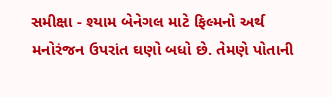સમીક્ષા - શ્યામ બેનેગલ માટે ફિલ્મનો અર્થ મનોરંજન ઉપરાંત ઘણો બધો છે. તેમણે પોતાની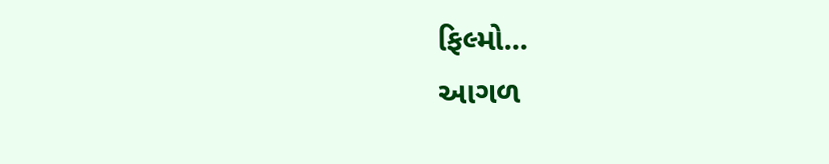ફિલ્મો...
આગળ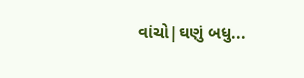વાંચો|ઘણું બધુ...